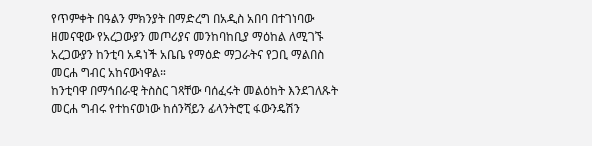የጥምቀት በዓልን ምክንያት በማድረግ በአዲስ አበባ በተገነባው ዘመናዊው የአረጋውያን መጦሪያና መንከባከቢያ ማዕከል ለሚገኙ አረጋውያን ከንቲባ አዳነች አቤቤ የማዕድ ማጋራትና የጋቢ ማልበስ መርሐ ግብር አከናውነዋል።
ከንቲባዋ በማኅበራዊ ትስስር ገጻቸው ባሰፈሩት መልዕከት እንደገለጹት መርሐ ግብሩ የተከናወነው ከሰንሻይን ፊላንትሮፒ ፋውንዴሽን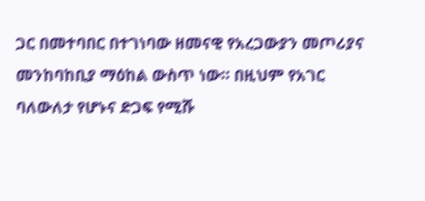ጋር በመተባበር በተገነባው ዘመናዊ የአረጋውያን መጦሪያና መንከባከቢያ ማዕከል ውስጥ ነው። በዚህም የአገር ባለውለታ የሆኑና ድጋፍ የሚሹ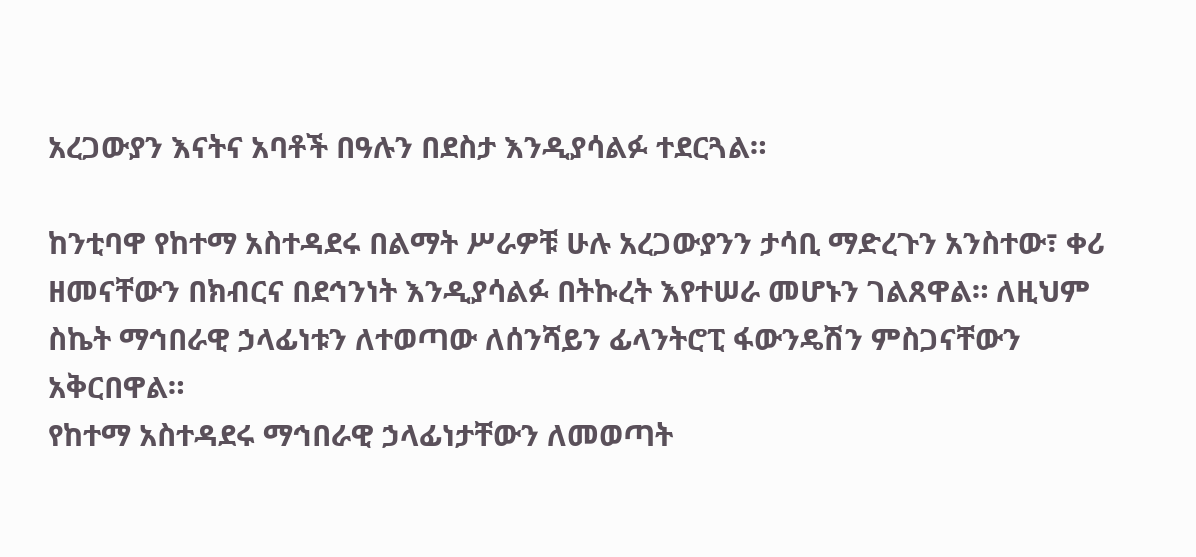አረጋውያን እናትና አባቶች በዓሉን በደስታ እንዲያሳልፉ ተደርጓል።

ከንቲባዋ የከተማ አስተዳደሩ በልማት ሥራዎቹ ሁሉ አረጋውያንን ታሳቢ ማድረጉን አንስተው፣ ቀሪ ዘመናቸውን በክብርና በደኅንነት እንዲያሳልፉ በትኩረት እየተሠራ መሆኑን ገልጸዋል። ለዚህም ስኬት ማኅበራዊ ኃላፊነቱን ለተወጣው ለሰንሻይን ፊላንትሮፒ ፋውንዴሽን ምስጋናቸውን አቅርበዋል።
የከተማ አስተዳደሩ ማኅበራዊ ኃላፊነታቸውን ለመወጣት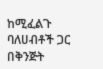ከሚፈልጉ ባለሀብቶች ጋር በቅንጅት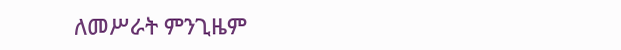ለመሥራት ምንጊዜም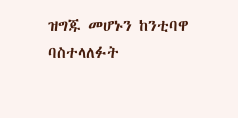ዝግጁ መሆኑን ከንቲባዋ ባስተላለፉት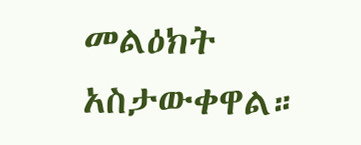መልዕክት አስታውቀዋል።